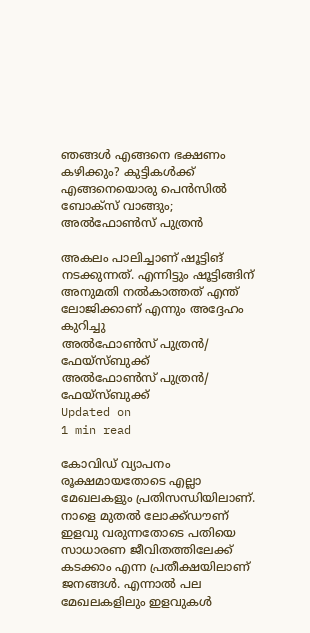ഞങ്ങൾ എങ്ങനെ ഭക്ഷണം കഴിക്കും? കുട്ടികൾക്ക് എങ്ങനെയൊരു പെൻസിൽ ബോക്സ് വാങ്ങും; അൽഫോൺസ് പുത്രൻ

അകലം പാലിച്ചാണ് ഷൂട്ടിങ് നടക്കുന്നത്. എന്നിട്ടും ഷൂട്ടിങ്ങിന് അനുമതി നൽകാത്തത് എന്ത് ലോജിക്കാണ് എന്നും അദ്ദേഹം കുറിച്ചു
അൽഫോൺസ് പുത്രൻ/ ഫേയ്സ്ബുക്ക്
അൽഫോൺസ് പുത്രൻ/ ഫേയ്സ്ബുക്ക്
Updated on
1 min read

കോവിഡ് വ്യാപനം രൂക്ഷമായതോടെ എല്ലാ മേഖലകളും പ്രതിസന്ധിയിലാണ്. നാളെ മുതൽ ലോക്ക്ഡൗണ്‌‍ ഇളവു വരുന്നതോടെ പതിയെ സാധാരണ ജീവിതത്തിലേക്ക് കടക്കാം എന്ന പ്രതീക്ഷയിലാണ് ജനങ്ങൾ. എന്നാൽ പല മേഖലകളിലും ഇളവുകൾ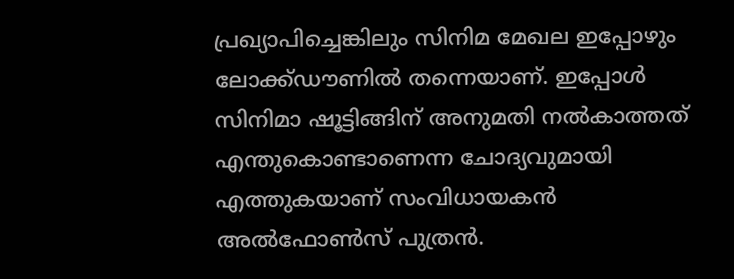പ്രഖ്യാപിച്ചെങ്കിലും സിനിമ മേഖല ഇപ്പോഴും ലോക്ക്ഡൗണിൽ തന്നെയാണ്. ഇപ്പോൾ സിനിമാ ഷൂട്ടിങ്ങിന് അനുമതി നൽകാത്തത് എന്തുകൊണ്ടാണെന്ന ചോദ്യവുമായി എത്തുകയാണ് സംവിധായകൻ അൽഫോൺസ് പുത്രൻ.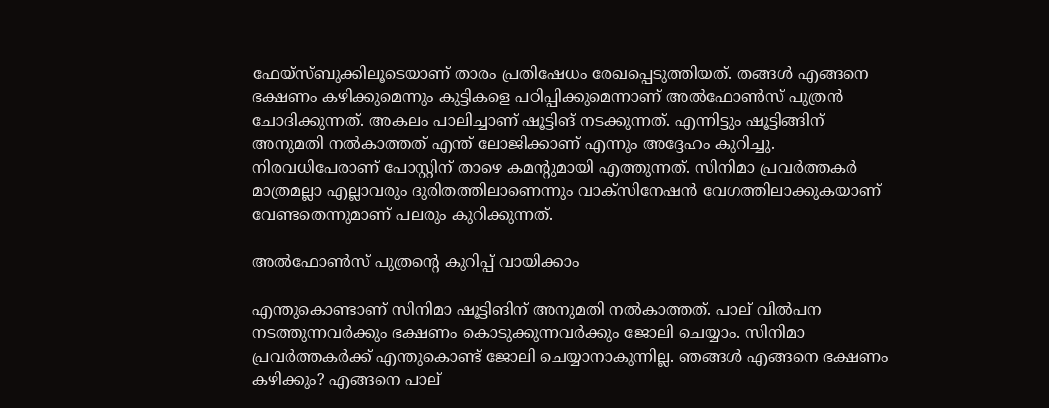ഫേയ്സ്ബുക്കിലൂടെയാണ് താരം പ്രതിഷേധം രേഖപ്പെടുത്തിയത്. തങ്ങൾ എങ്ങനെ ഭക്ഷണം കഴിക്കുമെന്നും കുട്ടികളെ പഠിപ്പിക്കുമെന്നാണ് അൽഫോൺസ് പുത്രൻ ചോദിക്കുന്നത്. അകലം പാലിച്ചാണ് ഷൂട്ടിങ് നടക്കുന്നത്. എന്നിട്ടും ഷൂട്ടിങ്ങിന് അനുമതി നൽകാത്തത് എന്ത് ലോജിക്കാണ് എന്നും അദ്ദേഹം കുറിച്ചു. നിരവധിപേരാണ് പോസ്റ്റിന് താഴെ കമന്റുമായി എത്തുന്നത്. സിനിമാ പ്രവർത്തകർ മാത്രമല്ലാ എല്ലാവരും ദുരിതത്തിലാണെന്നും വാക്സിനേഷൻ വേഗത്തിലാക്കുകയാണ് വേണ്ടതെന്നുമാണ് പലരും കുറിക്കുന്നത്.

അൽഫോൺസ് പുത്രന്റെ കുറിപ്പ് വായിക്കാം

എന്തുകൊണ്ടാണ് സിനിമാ ഷൂട്ടിങിന് അനുമതി നൽകാത്തത്. പാല് വിൽപന നടത്തുന്നവർക്കും ഭക്ഷണം കൊടുക്കുന്നവർക്കും ജോലി ചെയ്യാം. സിനിമാ പ്രവർത്തകർക്ക് എന്തുകൊണ്ട് ജോലി ചെയ്യാനാകുന്നില്ല. ഞങ്ങൾ എങ്ങനെ ഭക്ഷണം കഴിക്കും? എങ്ങനെ പാല്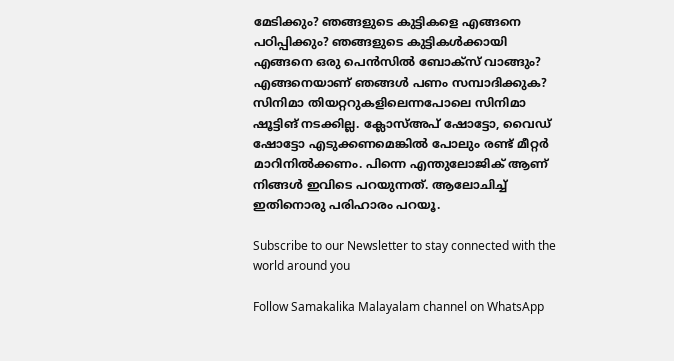മേടിക്കും? ഞങ്ങളുടെ കുട്ടികളെ എങ്ങനെ പഠിപ്പിക്കും? ഞങ്ങളുടെ കുട്ടികൾക്കായി എങ്ങനെ ഒരു പെൻസിൽ ബോക്സ് വാങ്ങും? എങ്ങനെയാണ് ഞങ്ങൾ പണം സമ്പാദിക്കുക? സിനിമാ തിയറ്ററുകളിലെന്നപോലെ സിനിമാ ഷൂട്ടിങ് നടക്കില്ല. ക്ലോസ്അപ് ഷോട്ടോ, വൈഡ് ഷോട്ടോ എടുക്കണമെങ്കിൽ പോലും രണ്ട് മീറ്റർ മാറിനിൽക്കണം. പിന്നെ എന്തുലോജിക് ആണ് നിങ്ങൾ ഇവിടെ പറയുന്നത്. ആലോചിച്ച് ഇതിനൊരു പരിഹാരം പറയൂ.

Subscribe to our Newsletter to stay connected with the world around you

Follow Samakalika Malayalam channel on WhatsApp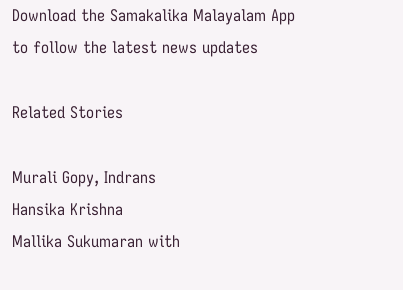Download the Samakalika Malayalam App to follow the latest news updates

Related Stories

Murali Gopy, Indrans
Hansika Krishna
Mallika Sukumaran with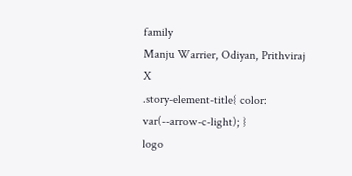family
Manju Warrier, Odiyan, Prithviraj
X
.story-element-title{ color: var(--arrow-c-light); }
logo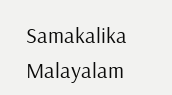Samakalika Malayalam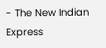- The New Indian Express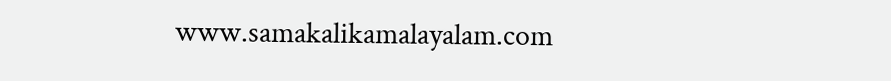www.samakalikamalayalam.com